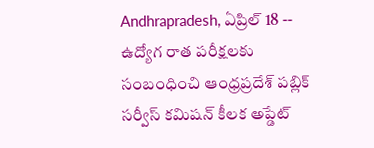Andhrapradesh, ఏప్రిల్ 18 -- ఉద్యోగ రాత పరీక్షలకు సంబంధించి ఆంధ్రప్రదేశ్ పబ్లిక్ సర్వీస్ కమిషన్ కీలక అప్డేట్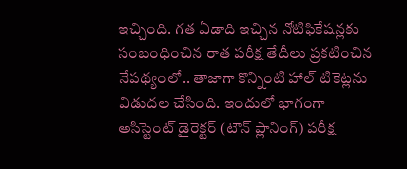ఇచ్చింది. గత ఏడాది ఇచ్చిన నోటిఫికేషన్లకు సంబంధించిన రాత పరీక్ష తేదీలు ప్రకటించిన నేపథ్యంలో.. తాజాగా కొన్నింటి హాల్ టికెట్లను విడుదల చేసింది. ఇందులో భాగంగా అసిస్టెంట్ డైరెక్టర్ (టౌన్ ప్లానింగ్) పరీక్ష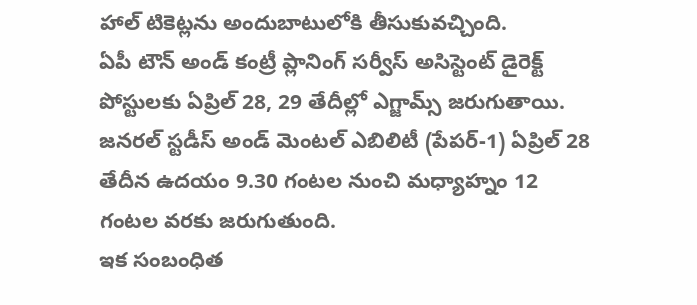హాల్ టికెట్లను అందుబాటులోకి తీసుకువచ్చింది.
ఏపీ టౌన్ అండ్ కంట్రీ ప్లానింగ్ సర్వీస్ అసిస్టెంట్ డైరెక్ట్ పోస్టులకు ఏప్రిల్ 28, 29 తేదీల్లో ఎగ్జామ్స్ జరుగుతాయి. జనరల్ స్టడీస్ అండ్ మెంటల్ ఎబిలిటీ (పేపర్-1) ఏప్రిల్ 28 తేదీన ఉదయం 9.30 గంటల నుంచి మధ్యాహ్నం 12 గంటల వరకు జరుగుతుంది.
ఇక సంబంధిత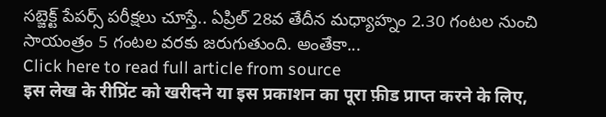సబ్జెక్ట్ పేపర్స్ పరీక్షలు చూస్తే.. ఏప్రిల్ 28వ తేదీన మధ్యాహ్నం 2.30 గంటల నుంచి సాయంత్రం 5 గంటల వరకు జరుగుతుంది. అంతేకా...
Click here to read full article from source
इस लेख के रीप्रिंट को खरीदने या इस प्रकाशन का पूरा फ़ीड प्राप्त करने के लिए,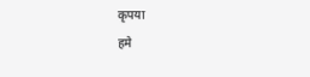कृपया
हमे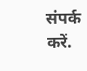संपर्क करें.